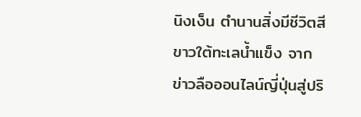นิงเง็น ตำนานสิ่งมีชีวิตสีขาวใต้ทะเลน้ำแข็ง จากข่าวลือออนไลน์ญี่ปุ่นสู่ปริ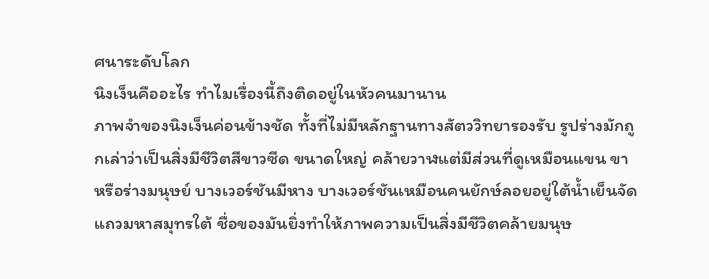ศนาระดับโลก
นิงเง็นคืออะไร ทำไมเรื่องนี้ถึงติดอยู่ในหัวคนมานาน
ภาพจำของนิงเง็นค่อนข้างชัด ทั้งที่ไม่มีหลักฐานทางสัตววิทยารองรับ รูปร่างมักถูกเล่าว่าเป็นสิ่งมีชีวิตสีขาวซีด ขนาดใหญ่ คล้ายวาฬแต่มีส่วนที่ดูเหมือนแขน ขา หรือร่างมนุษย์ บางเวอร์ชันมีหาง บางเวอร์ชันเหมือนคนยักษ์ลอยอยู่ใต้น้ำเย็นจัดแถวมหาสมุทรใต้ ชื่อของมันยิ่งทำให้ภาพความเป็นสิ่งมีชีวิตคล้ายมนุษ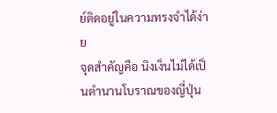ย์ติดอยู่ในความทรงจำได้ง่าย
จุดสำคัญคือ นิงเง็นไม่ได้เป็นตำนานโบราณของญี่ปุ่น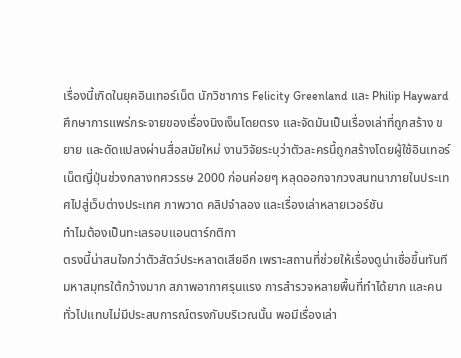เรื่องนี้เกิดในยุคอินเทอร์เน็ต นักวิชาการ Felicity Greenland และ Philip Hayward ศึกษาการแพร่กระจายของเรื่องนิงเง็นโดยตรง และจัดมันเป็นเรื่องเล่าที่ถูกสร้าง ขยาย และดัดแปลงผ่านสื่อสมัยใหม่ งานวิจัยระบุว่าตัวละครนี้ถูกสร้างโดยผู้ใช้อินเทอร์เน็ตญี่ปุ่นช่วงกลางทศวรรษ 2000 ก่อนค่อยๆ หลุดออกจากวงสนทนาภายในประเทศไปสู่เว็บต่างประเทศ ภาพวาด คลิปจำลอง และเรื่องเล่าหลายเวอร์ชัน
ทำไมต้องเป็นทะเลรอบแอนตาร์กติกา
ตรงนี้น่าสนใจกว่าตัวสัตว์ประหลาดเสียอีก เพราะสถานที่ช่วยให้เรื่องดูน่าเชื่อขึ้นทันที มหาสมุทรใต้กว้างมาก สภาพอากาศรุนแรง การสำรวจหลายพื้นที่ทำได้ยาก และคนทั่วไปแทบไม่มีประสบการณ์ตรงกับบริเวณนั้น พอมีเรื่องเล่า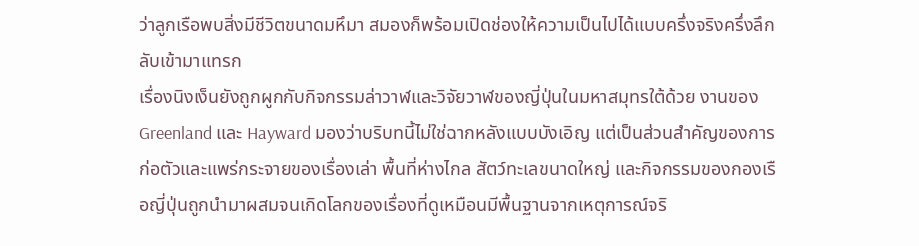ว่าลูกเรือพบสิ่งมีชีวิตขนาดมหึมา สมองก็พร้อมเปิดช่องให้ความเป็นไปได้แบบครึ่งจริงครึ่งลึกลับเข้ามาแทรก
เรื่องนิงเง็นยังถูกผูกกับกิจกรรมล่าวาฬและวิจัยวาฬของญี่ปุ่นในมหาสมุทรใต้ด้วย งานของ Greenland และ Hayward มองว่าบริบทนี้ไม่ใช่ฉากหลังแบบบังเอิญ แต่เป็นส่วนสำคัญของการก่อตัวและแพร่กระจายของเรื่องเล่า พื้นที่ห่างไกล สัตว์ทะเลขนาดใหญ่ และกิจกรรมของกองเรือญี่ปุ่นถูกนำมาผสมจนเกิดโลกของเรื่องที่ดูเหมือนมีพื้นฐานจากเหตุการณ์จริ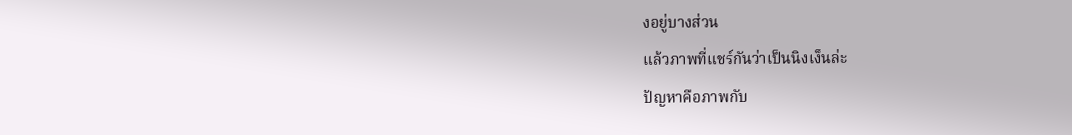งอยู่บางส่วน
แล้วภาพที่แชร์กันว่าเป็นนิงเง็นล่ะ
ปัญหาคือภาพกับ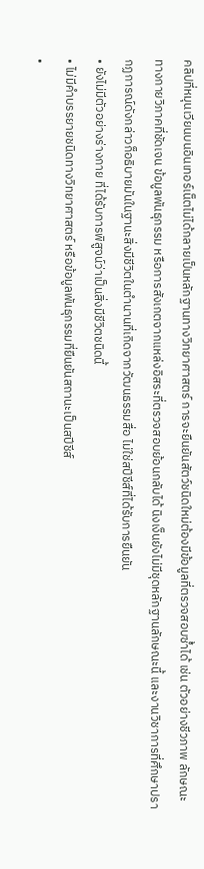คลิปที่หมุนเวียนบนอินเทอร์เน็ตไม่ได้กลายเป็นหลักฐานทางวิทยาศาสตร์ การจะยืนยันสัตว์ชนิดใหม่ต้องมีข้อมูลที่ตรวจสอบซ้ำได้ เช่น ตัวอย่างชีวภาพ ลักษณะทางกายวิภาคที่ชัดเจน ข้อมูลพันธุกรรม หรือการสังเกตจากแหล่งอิสระที่ตรวจสอบย้อนกลับได้ นิงเง็นยังไม่มีชุดหลักฐานลักษณะนี้ และงานวิชาการที่ศึกษาปรากฏการณ์ดังกล่าวก็อธิบายมันในฐานะสิ่งมีชีวิตในตำนานที่เกิดจากวัฒนธรรมสื่อ ไม่ใช่สปีชีส์ที่ได้รับการยืนยัน
• ยังไม่มีตัวอย่างร่างกาย ที่ได้รับการพิสูจน์ว่าเป็นสิ่งมีชีวิตชนิดนี้
• ไม่มีคำบรรยายชนิดทางวิทยาศาสตร์ หรือข้อมูลพันธุกรรมที่ยืนยันสถานะเป็นสปีชีส์
•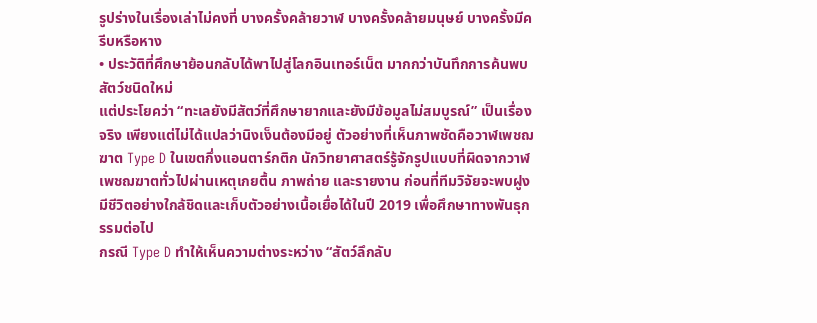รูปร่างในเรื่องเล่าไม่คงที่ บางครั้งคล้ายวาฬ บางครั้งคล้ายมนุษย์ บางครั้งมีครีบหรือหาง
• ประวัติที่ศึกษาย้อนกลับได้พาไปสู่โลกอินเทอร์เน็ต มากกว่าบันทึกการค้นพบสัตว์ชนิดใหม่
แต่ประโยคว่า “ทะเลยังมีสัตว์ที่ศึกษายากและยังมีข้อมูลไม่สมบูรณ์” เป็นเรื่องจริง เพียงแต่ไม่ได้แปลว่านิงเง็นต้องมีอยู่ ตัวอย่างที่เห็นภาพชัดคือวาฬเพชฌฆาต Type D ในเขตกึ่งแอนตาร์กติก นักวิทยาศาสตร์รู้จักรูปแบบที่ผิดจากวาฬเพชฌฆาตทั่วไปผ่านเหตุเกยตื้น ภาพถ่าย และรายงาน ก่อนที่ทีมวิจัยจะพบฝูงมีชีวิตอย่างใกล้ชิดและเก็บตัวอย่างเนื้อเยื่อได้ในปี 2019 เพื่อศึกษาทางพันธุกรรมต่อไป
กรณี Type D ทำให้เห็นความต่างระหว่าง “สัตว์ลึกลับ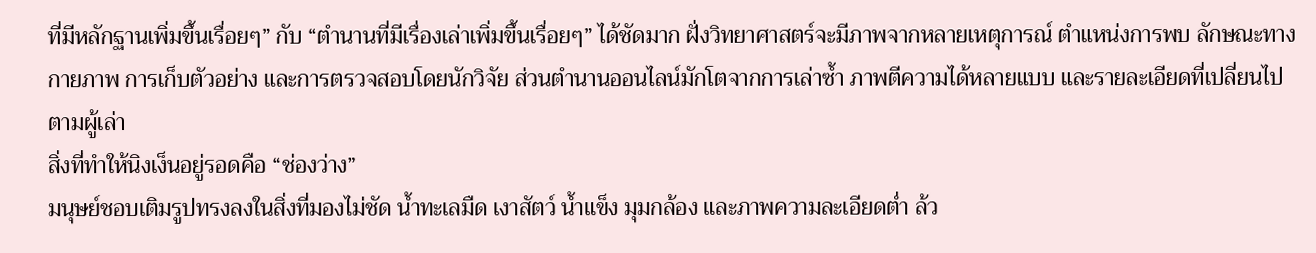ที่มีหลักฐานเพิ่มขึ้นเรื่อยๆ” กับ “ตำนานที่มีเรื่องเล่าเพิ่มขึ้นเรื่อยๆ” ได้ชัดมาก ฝั่งวิทยาศาสตร์จะมีภาพจากหลายเหตุการณ์ ตำแหน่งการพบ ลักษณะทางกายภาพ การเก็บตัวอย่าง และการตรวจสอบโดยนักวิจัย ส่วนตำนานออนไลน์มักโตจากการเล่าซ้ำ ภาพตีความได้หลายแบบ และรายละเอียดที่เปลี่ยนไปตามผู้เล่า
สิ่งที่ทำให้นิงเง็นอยู่รอดคือ “ช่องว่าง”
มนุษย์ชอบเติมรูปทรงลงในสิ่งที่มองไม่ชัด น้ำทะเลมืด เงาสัตว์ น้ำแข็ง มุมกล้อง และภาพความละเอียดต่ำ ล้ว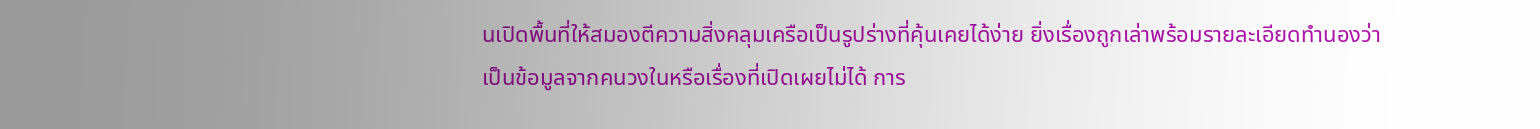นเปิดพื้นที่ให้สมองตีความสิ่งคลุมเครือเป็นรูปร่างที่คุ้นเคยได้ง่าย ยิ่งเรื่องถูกเล่าพร้อมรายละเอียดทำนองว่าเป็นข้อมูลจากคนวงในหรือเรื่องที่เปิดเผยไม่ได้ การ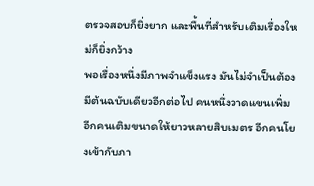ตรวจสอบก็ยิ่งยาก และพื้นที่สำหรับเติมเรื่องใหม่ก็ยิ่งกว้าง
พอเรื่องหนึ่งมีภาพจำแข็งแรง มันไม่จำเป็นต้องมีต้นฉบับเดียวอีกต่อไป คนหนึ่งวาดแขนเพิ่ม อีกคนเติมขนาดให้ยาวหลายสิบเมตร อีกคนโยงเข้ากับภา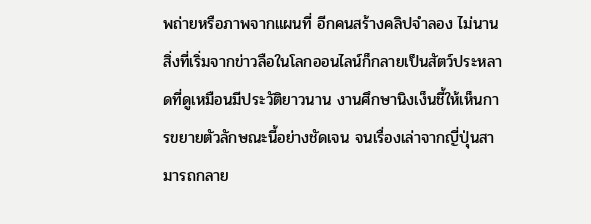พถ่ายหรือภาพจากแผนที่ อีกคนสร้างคลิปจำลอง ไม่นานสิ่งที่เริ่มจากข่าวลือในโลกออนไลน์ก็กลายเป็นสัตว์ประหลาดที่ดูเหมือนมีประวัติยาวนาน งานศึกษานิงเง็นชี้ให้เห็นการขยายตัวลักษณะนี้อย่างชัดเจน จนเรื่องเล่าจากญี่ปุ่นสามารถกลาย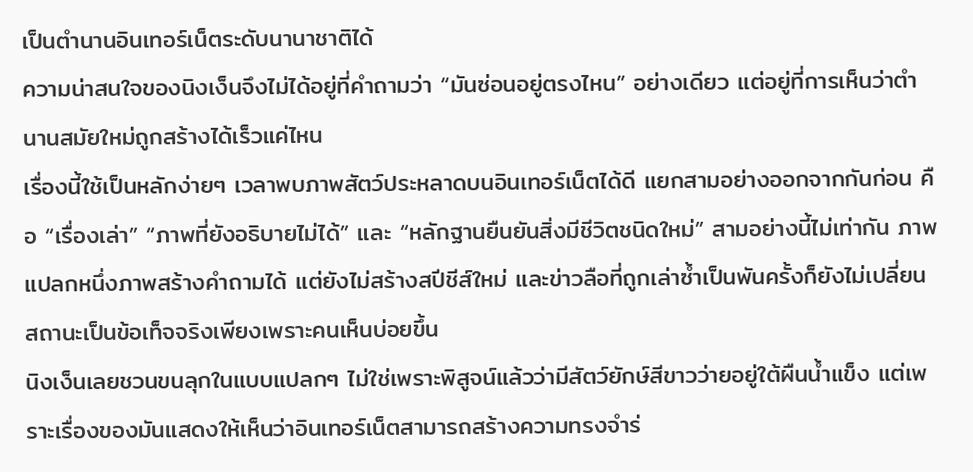เป็นตำนานอินเทอร์เน็ตระดับนานาชาติได้
ความน่าสนใจของนิงเง็นจึงไม่ได้อยู่ที่คำถามว่า “มันซ่อนอยู่ตรงไหน” อย่างเดียว แต่อยู่ที่การเห็นว่าตำนานสมัยใหม่ถูกสร้างได้เร็วแค่ไหน
เรื่องนี้ใช้เป็นหลักง่ายๆ เวลาพบภาพสัตว์ประหลาดบนอินเทอร์เน็ตได้ดี แยกสามอย่างออกจากกันก่อน คือ “เรื่องเล่า” “ภาพที่ยังอธิบายไม่ได้” และ “หลักฐานยืนยันสิ่งมีชีวิตชนิดใหม่” สามอย่างนี้ไม่เท่ากัน ภาพแปลกหนึ่งภาพสร้างคำถามได้ แต่ยังไม่สร้างสปีชีส์ใหม่ และข่าวลือที่ถูกเล่าซ้ำเป็นพันครั้งก็ยังไม่เปลี่ยนสถานะเป็นข้อเท็จจริงเพียงเพราะคนเห็นบ่อยขึ้น
นิงเง็นเลยชวนขนลุกในแบบแปลกๆ ไม่ใช่เพราะพิสูจน์แล้วว่ามีสัตว์ยักษ์สีขาวว่ายอยู่ใต้ผืนน้ำแข็ง แต่เพราะเรื่องของมันแสดงให้เห็นว่าอินเทอร์เน็ตสามารถสร้างความทรงจำร่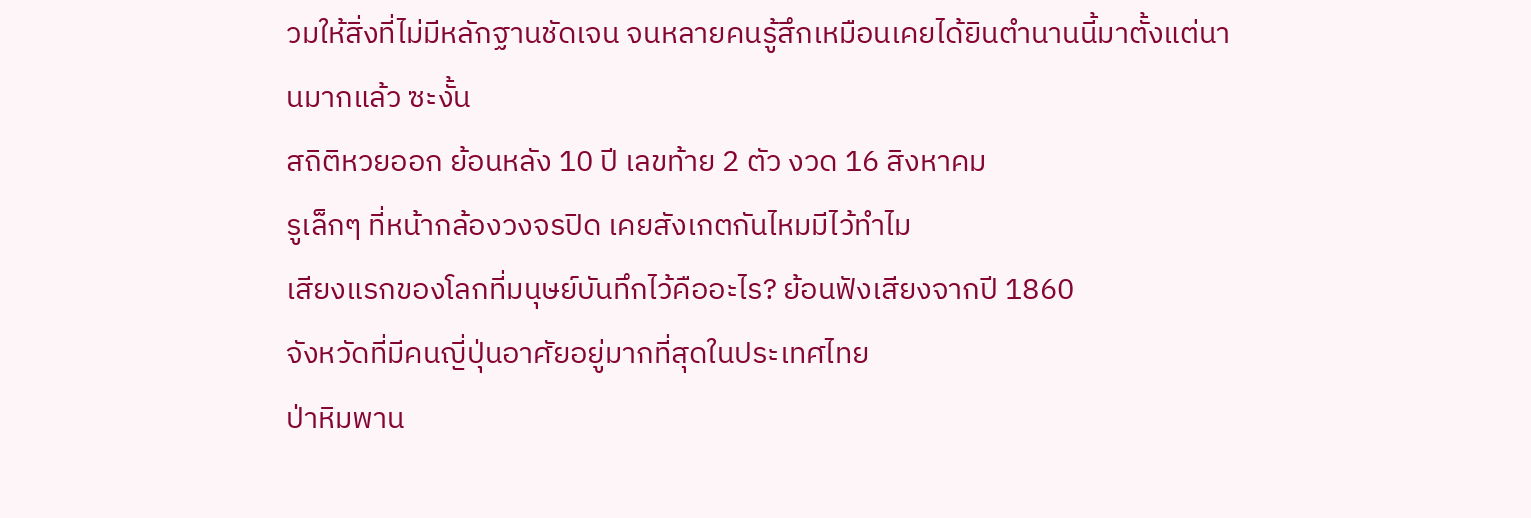วมให้สิ่งที่ไม่มีหลักฐานชัดเจน จนหลายคนรู้สึกเหมือนเคยได้ยินตำนานนี้มาตั้งแต่นานมากแล้ว ซะงั้น
สถิติหวยออก ย้อนหลัง 10 ปี เลขท้าย 2 ตัว งวด 16 สิงหาคม
รูเล็กๆ ที่หน้ากล้องวงจรปิด เคยสังเกตกันไหมมีไว้ทำไม
เสียงแรกของโลกที่มนุษย์บันทึกไว้คืออะไร? ย้อนฟังเสียงจากปี 1860
จังหวัดที่มีคนญี่ปุ่นอาศัยอยู่มากที่สุดในประเทศไทย
ป่าหิมพาน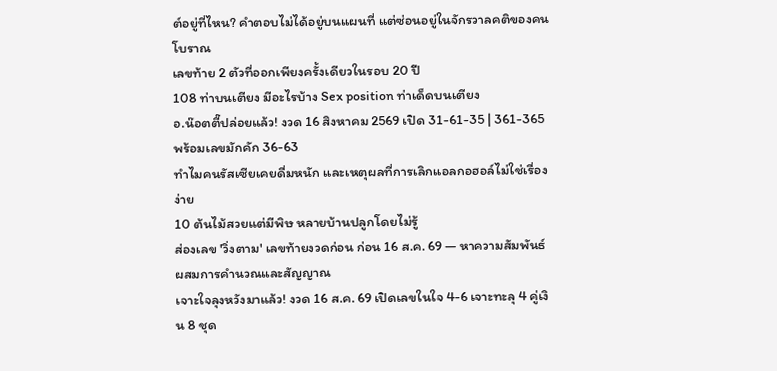ต์อยู่ที่ไหน? คำตอบไม่ได้อยู่บนแผนที่ แต่ซ่อนอยู่ในจักรวาลคติของคนโบราณ
เลขท้าย 2 ตัวที่ออกเพียงครั้งเดียวในรอบ 20 ปี
108 ท่าบนเตียง มีอะไรบ้าง Sex position ท่าเด็ดบนเตียง
อ.น๊อตตี๊ปล่อยแล้ว! งวด 16 สิงหาคม 2569 เปิด 31-61-35 | 361-365 พร้อมเลขมักคัก 36-63
ทำไมคนรัสเซียเคยดื่มหนัก และเหตุผลที่การเลิกแอลกอฮอล์ไม่ใช่เรื่องง่าย
10 ต้นไม้สวยแต่มีพิษ หลายบ้านปลูกโดยไม่รู้
ส่องเลข 'วิ่งตาม' เลขท้ายงวดก่อน ก่อน 16 ส.ค. 69 — หาความสัมพันธ์ผสมการคำนวณและสัญญาณ
เจาะใจลุงหวังมาแล้ว! งวด 16 ส.ค. 69 เปิดเลขในใจ 4-6 เจาะทะลุ 4 คู่เงิน 8 ชุด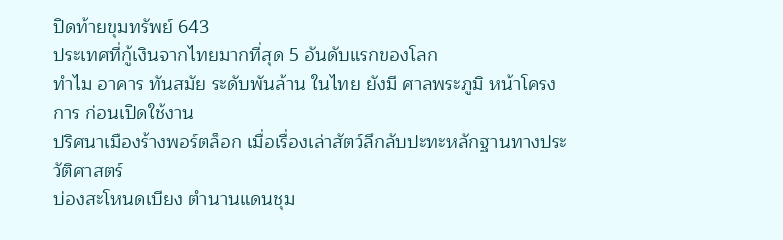ปิดท้ายขุมทรัพย์ 643
ประเทศที่กู้เงินจากไทยมากที่สุด 5 อันดับแรกของโลก
ทำไม อาคาร ทันสมัย ระดับพันล้าน ในไทย ยังมี ศาลพระภูมิ หน้าโครงการ ก่อนเปิดใช้งาน
ปริศนาเมืองร้างพอร์ตล็อก เมื่อเรื่องเล่าสัตว์ลึกลับปะทะหลักฐานทางประวัติศาสตร์
บ่องสะโหนดเบียง ตำนานแดนชุม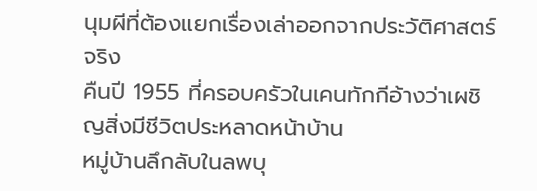นุมผีที่ต้องแยกเรื่องเล่าออกจากประวัติศาสตร์จริง
คืนปี 1955 ที่ครอบครัวในเคนทักกีอ้างว่าเผชิญสิ่งมีชีวิตประหลาดหน้าบ้าน
หมู่บ้านลึกลับในลพบุ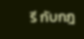รี กับกฎ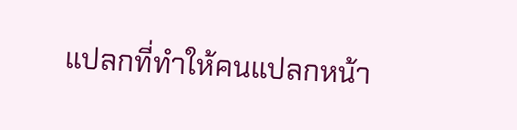แปลกที่ทำให้คนแปลกหน้า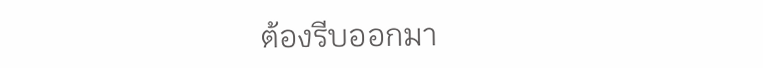ต้องรีบออกมา